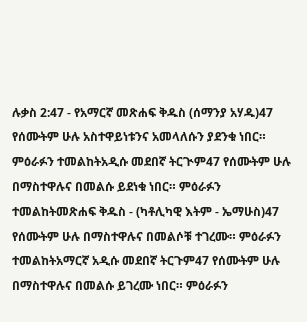ሉቃስ 2:47 - የአማርኛ መጽሐፍ ቅዱስ (ሰማንያ አሃዱ)47 የሰሙትም ሁሉ አስተዋይነቱንና አመላለሱን ያደንቁ ነበር። ምዕራፉን ተመልከትአዲሱ መደበኛ ትርጒም47 የሰሙትም ሁሉ በማስተዋሉና በመልሱ ይደነቁ ነበር። ምዕራፉን ተመልከትመጽሐፍ ቅዱስ - (ካቶሊካዊ እትም - ኤማሁስ)47 የሰሙትም ሁሉ በማስተዋሉና በመልሶቹ ተገረሙ። ምዕራፉን ተመልከትአማርኛ አዲሱ መደበኛ ትርጉም47 የሰሙትም ሁሉ በማስተዋሉና በመልሱ ይገረሙ ነበር። ምዕራፉን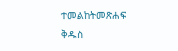ተመልከትመጽሐፍ ቅዱስ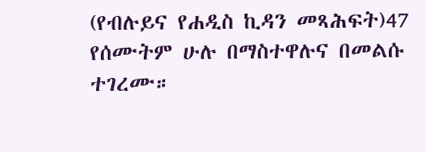(የብሉይና የሐዲስ ኪዳን መጻሕፍት)47 የሰሙትም ሁሉ በማስተዋሉና በመልሱ ተገረሙ።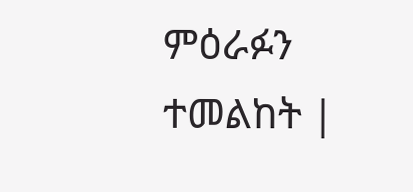ምዕራፉን ተመልከት |